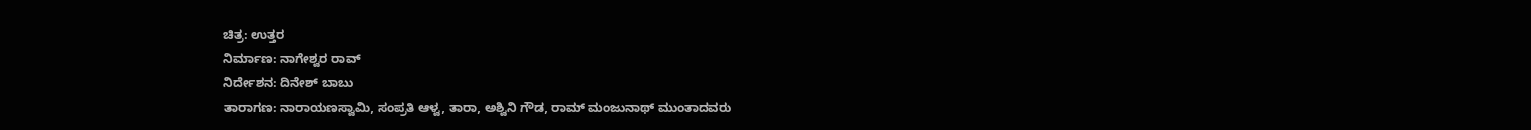ಚಿತ್ರ: ಉತ್ತರ
ನಿರ್ಮಾಣ: ನಾಗೇಶ್ವರ ರಾವ್
ನಿರ್ದೇಶನ: ದಿನೇಶ್ ಬಾಬು
ತಾರಾಗಣ: ನಾರಾಯಣಸ್ವಾಮಿ, ಸಂಪ್ರತಿ ಆಳ್ವ, ತಾರಾ, ಅಶ್ವಿನಿ ಗೌಡ, ರಾಮ್ ಮಂಜುನಾಥ್ ಮುಂತಾದವರು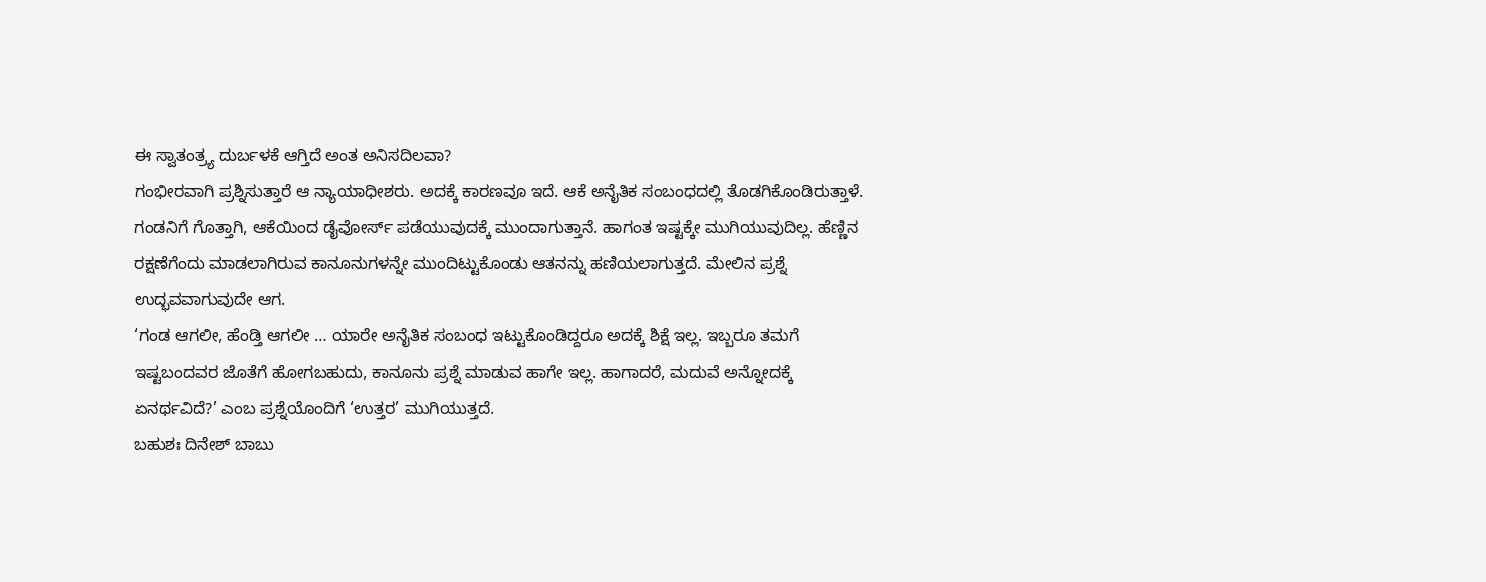ಈ ಸ್ವಾತಂತ್ರ್ಯ ದುರ್ಬಳಕೆ ಆಗ್ತಿದೆ ಅಂತ ಅನಿಸದಿಲವಾ?
ಗಂಭೀರವಾಗಿ ಪ್ರಶ್ನಿಸುತ್ತಾರೆ ಆ ನ್ಯಾಯಾಧೀಶರು. ಅದಕ್ಕೆ ಕಾರಣವೂ ಇದೆ. ಆಕೆ ಅನೈತಿಕ ಸಂಬಂಧದಲ್ಲಿ ತೊಡಗಿಕೊಂಡಿರುತ್ತಾಳೆ. ಗಂಡನಿಗೆ ಗೊತ್ತಾಗಿ, ಆಕೆಯಿಂದ ಡೈವೋರ್ಸ್ ಪಡೆಯುವುದಕ್ಕೆ ಮುಂದಾಗುತ್ತಾನೆ. ಹಾಗಂತ ಇಷ್ಟಕ್ಕೇ ಮುಗಿಯುವುದಿಲ್ಲ. ಹೆಣ್ಣಿನ ರಕ್ಷಣೆಗೆಂದು ಮಾಡಲಾಗಿರುವ ಕಾನೂನುಗಳನ್ನೇ ಮುಂದಿಟ್ಟುಕೊಂಡು ಆತನನ್ನು ಹಣಿಯಲಾಗುತ್ತದೆ. ಮೇಲಿನ ಪ್ರಶ್ನೆ ಉದ್ಭವವಾಗುವುದೇ ಆಗ.
‘ಗಂಡ ಆಗಲೀ, ಹೆಂಡ್ತಿ ಆಗಲೀ … ಯಾರೇ ಅನೈತಿಕ ಸಂಬಂಧ ಇಟ್ಟುಕೊಂಡಿದ್ದರೂ ಅದಕ್ಕೆ ಶಿಕ್ಷೆ ಇಲ್ಲ. ಇಬ್ಬರೂ ತಮಗೆ ಇಷ್ಟಬಂದವರ ಜೊತೆಗೆ ಹೋಗಬಹುದು, ಕಾನೂನು ಪ್ರಶ್ನೆ ಮಾಡುವ ಹಾಗೇ ಇಲ್ಲ. ಹಾಗಾದರೆ, ಮದುವೆ ಅನ್ನೋದಕ್ಕೆ ಏನರ್ಥವಿದೆ?’ ಎಂಬ ಪ್ರಶ್ನೆಯೊಂದಿಗೆ ‘ಉತ್ತರ’ ಮುಗಿಯುತ್ತದೆ.
ಬಹುಶಃ ದಿನೇಶ್ ಬಾಬು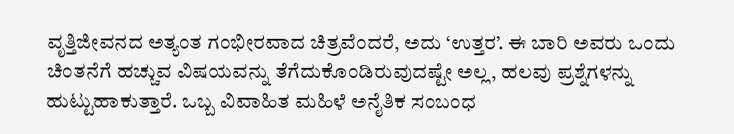ವೃತ್ತಿಜೀವನದ ಅತ್ಯಂತ ಗಂಭೀರವಾದ ಚಿತ್ರವೆಂದರೆ, ಅದು ‘ಉತ್ತರ’. ಈ ಬಾರಿ ಅವರು ಒಂದು ಚಿಂತನೆಗೆ ಹಚ್ಚುವ ವಿಷಯವನ್ನು ತೆಗೆದುಕೊಂಡಿರುವುದಷ್ಟೇ ಅಲ್ಲ, ಹಲವು ಪ್ರಶ್ನೆಗಳನ್ನು ಹುಟ್ಟುಹಾಕುತ್ತಾರೆ. ಒಬ್ಬ ವಿವಾಹಿತ ಮಹಿಳೆ ಅನೈತಿಕ ಸಂಬಂಧ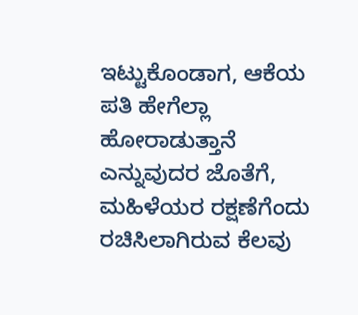ಇಟ್ಟುಕೊಂಡಾಗ, ಆಕೆಯ ಪತಿ ಹೇಗೆಲ್ಲಾ ಹೋರಾಡುತ್ತಾನೆ ಎನ್ನುವುದರ ಜೊತೆಗೆ, ಮಹಿಳೆಯರ ರಕ್ಷಣೆಗೆಂದು ರಚಿಸಿಲಾಗಿರುವ ಕೆಲವು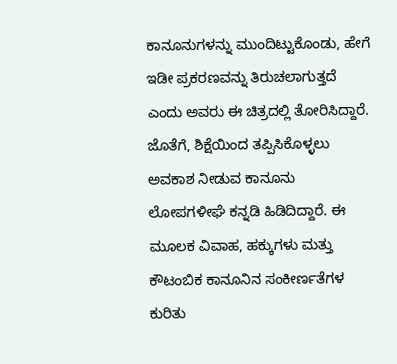ಕಾನೂನುಗಳನ್ನು ಮುಂದಿಟ್ಟುಕೊಂಡು, ಹೇಗೆ ಇಡೀ ಪ್ರಕರಣವನ್ನು ತಿರುಚಲಾಗುತ್ತದೆ ಎಂದು ಅವರು ಈ ಚಿತ್ರದಲ್ಲಿ ತೋರಿಸಿದ್ದಾರೆ. ಜೊತೆಗೆ, ಶಿಕ್ಷೆಯಿಂದ ತಪ್ಪಿಸಿಕೊಳ್ಳಲು ಅವಕಾಶ ನೀಡುವ ಕಾನೂನು ಲೋಪಗಳೀಘೆ ಕನ್ನಡಿ ಹಿಡಿದಿದ್ದಾರೆ. ಈ ಮೂಲಕ ವಿವಾಹ, ಹಕ್ಕುಗಳು ಮತ್ತು ಕೌಟಂಬಿಕ ಕಾನೂನಿನ ಸಂಕೀರ್ಣತೆಗಳ ಕುರಿತು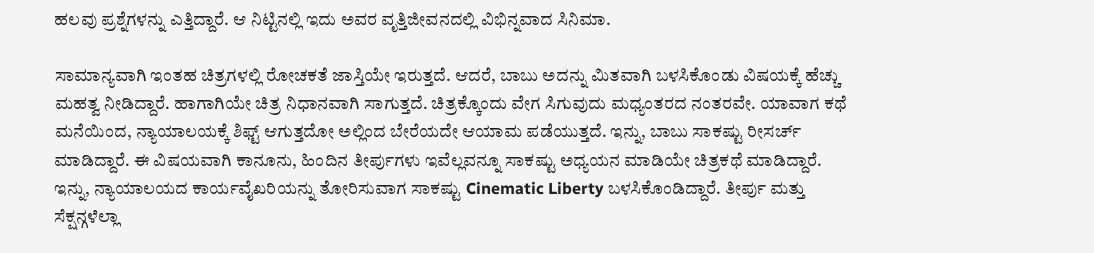ಹಲವು ಪ್ರಶ್ನೆಗಳನ್ನು ಎತ್ತಿದ್ದಾರೆ. ಆ ನಿಟ್ಟಿನಲ್ಲಿ ಇದು ಅವರ ವೃತ್ತಿಜೀವನದಲ್ಲಿ ವಿಭಿನ್ನವಾದ ಸಿನಿಮಾ.

ಸಾಮಾನ್ಯವಾಗಿ ಇಂತಹ ಚಿತ್ರಗಳಲ್ಲಿ ರೋಚಕತೆ ಜಾಸ್ತಿಯೇ ಇರುತ್ತದೆ. ಆದರೆ, ಬಾಬು ಅದನ್ನು ಮಿತವಾಗಿ ಬಳಸಿಕೊಂಡು ವಿಷಯಕ್ಕೆ ಹೆಚ್ಚು ಮಹತ್ವ ನೀಡಿದ್ದಾರೆ. ಹಾಗಾಗಿಯೇ ಚಿತ್ರ ನಿಧಾನವಾಗಿ ಸಾಗುತ್ತದೆ. ಚಿತ್ರಕ್ಕೊಂದು ವೇಗ ಸಿಗುವುದು ಮಧ್ಯಂತರದ ನಂತರವೇ. ಯಾವಾಗ ಕಥೆ ಮನೆಯಿಂದ, ನ್ಯಾಯಾಲಯಕ್ಕೆ ಶಿಫ್ಟ್ ಆಗುತ್ತದೋ ಅಲ್ಲಿಂದ ಬೇರೆಯದೇ ಆಯಾಮ ಪಡೆಯುತ್ತದೆ. ಇನ್ನು, ಬಾಬು ಸಾಕಷ್ಟು ರೀಸರ್ಚ್ ಮಾಡಿದ್ದಾರೆ. ಈ ವಿಷಯವಾಗಿ ಕಾನೂನು, ಹಿಂದಿನ ತೀರ್ಪುಗಳು ಇವೆಲ್ಲವನ್ನೂ ಸಾಕಷ್ಟು ಅಧ್ಯಯನ ಮಾಡಿಯೇ ಚಿತ್ರಕಥೆ ಮಾಡಿದ್ದಾರೆ.
ಇನ್ನು, ನ್ಯಾಯಾಲಯದ ಕಾರ್ಯವೈಖರಿಯನ್ನು ತೋರಿಸುವಾಗ ಸಾಕಷ್ಟು Cinematic Liberty ಬಳಸಿಕೊಂಡಿದ್ದಾರೆ. ತೀರ್ಪು ಮತ್ತು ಸೆಕ್ಷನ್ಗಳೆಲ್ಲಾ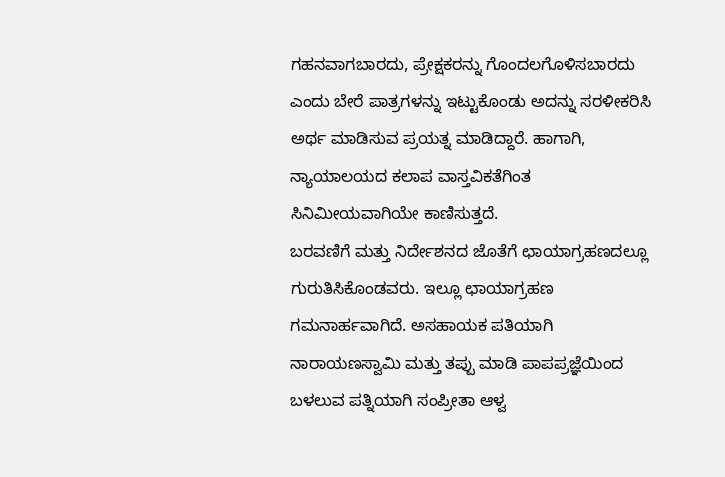ಗಹನವಾಗಬಾರದು, ಪ್ರೇಕ್ಷಕರನ್ನು ಗೊಂದಲಗೊಳಿಸಬಾರದು ಎಂದು ಬೇರೆ ಪಾತ್ರಗಳನ್ನು ಇಟ್ಟುಕೊಂಡು ಅದನ್ನು ಸರಳೀಕರಿಸಿ ಅರ್ಥ ಮಾಡಿಸುವ ಪ್ರಯತ್ನ ಮಾಡಿದ್ದಾರೆ. ಹಾಗಾಗಿ, ನ್ಯಾಯಾಲಯದ ಕಲಾಪ ವಾಸ್ತವಿಕತೆಗಿಂತ ಸಿನಿಮೀಯವಾಗಿಯೇ ಕಾಣಿಸುತ್ತದೆ.
ಬರವಣಿಗೆ ಮತ್ತು ನಿರ್ದೇಶನದ ಜೊತೆಗೆ ಛಾಯಾಗ್ರಹಣದಲ್ಲೂ ಗುರುತಿಸಿಕೊಂಡವರು. ಇಲ್ಲೂ ಛಾಯಾಗ್ರಹಣ ಗಮನಾರ್ಹವಾಗಿದೆ. ಅಸಹಾಯಕ ಪತಿಯಾಗಿ ನಾರಾಯಣಸ್ವಾಮಿ ಮತ್ತು ತಪ್ಪು ಮಾಡಿ ಪಾಪಪ್ರಜ್ಞೆಯಿಂದ ಬಳಲುವ ಪತ್ನಿಯಾಗಿ ಸಂಪ್ರೀತಾ ಆಳ್ವ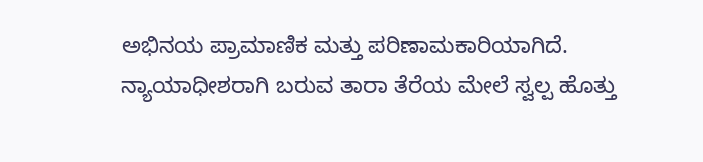ಅಭಿನಯ ಪ್ರಾಮಾಣಿಕ ಮತ್ತು ಪರಿಣಾಮಕಾರಿಯಾಗಿದೆ. ನ್ಯಾಯಾಧೀಶರಾಗಿ ಬರುವ ತಾರಾ ತೆರೆಯ ಮೇಲೆ ಸ್ವಲ್ಪ ಹೊತ್ತು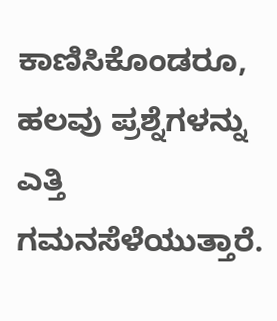ಕಾಣಿಸಿಕೊಂಡರೂ, ಹಲವು ಪ್ರಶ್ನೆಗಳನ್ನು ಎತ್ತಿ ಗಮನಸೆಳೆಯುತ್ತಾರೆ.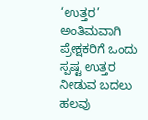‘ಉತ್ತರ’ ಅಂತಿಮವಾಗಿ ಪ್ರೇಕ್ಷಕರಿಗೆ ಒಂದು ಸ್ಪಷ್ಟ ಉತ್ತರ ನೀಡುವ ಬದಲು ಹಲವು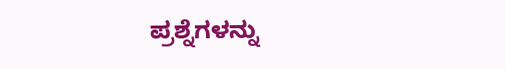ಪ್ರಶ್ನೆಗಳನ್ನು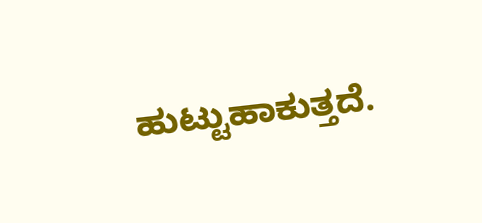ಹುಟ್ಟುಹಾಕುತ್ತದೆ.